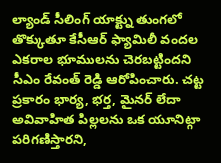ల్యాండ్ సీలింగ్ యాక్ట్ను తుంగలో తొక్కుతూ కేసీఆర్ ఫ్యామిలీ వందల ఎకరాల భూములను చెరబట్టిందని సీఎం రేవంత్ రెడ్డి ఆరోపించారు. చట్ట ప్రకారం భార్య, భర్త, మైనర్ లేదా అవివాహిత పిల్లలను ఒక యూనిట్గా పరిగణిస్తారని,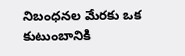నిబంధనల మేరకు ఒక కుటుంబానికి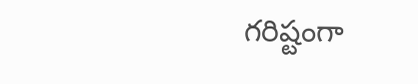గరిష్టంగా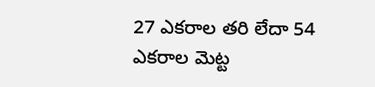27 ఎకరాల తరి లేదా 54 ఎకరాల మెట్ట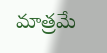మాత్రమే